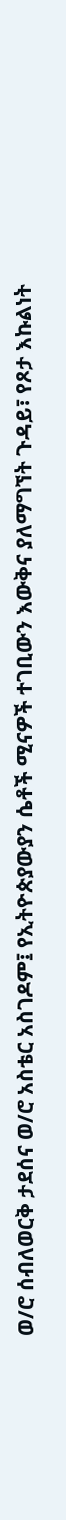ወ/ሮ ሰብለወርቅ ታደሰና ወ/ሮ አስቴር አስገዶም፤ የኢትዮጵያውያን ሴቶች ሚናዎች ተገቢውን እውቅና ያለማግኘት ጉዳይ፣ የጾታ እኩልነት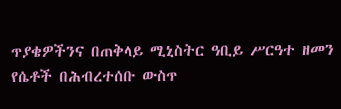ጥያቄዎችንና በጠቅላይ ሚኒስትር ዓቢይ ሥርዓተ ዘመን የሴቶች በሕብረተሰቡ ውስጥ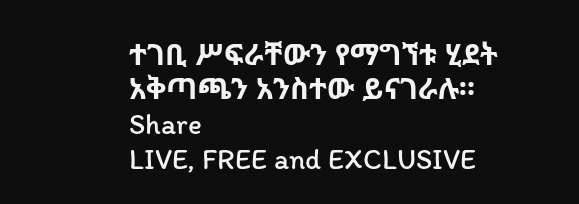ተገቢ ሥፍራቸውን የማግኘቱ ሂደት አቅጣጫን አንስተው ይናገራሉ።
Share
LIVE, FREE and EXCLUSIVE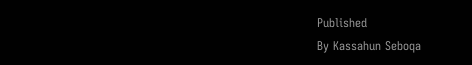Published
By Kassahun Seboqa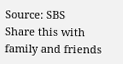Source: SBS
Share this with family and friends